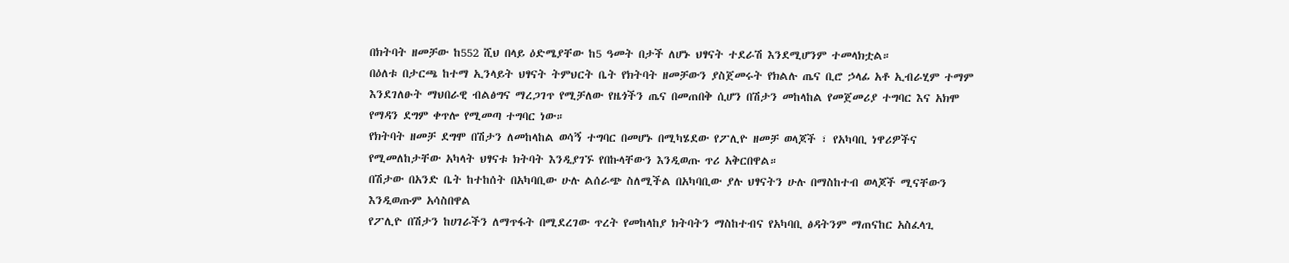በክትባት ዘመቻው ከ552 ሺህ በላይ ዕድሜያቸው ከ5 ዓመት በታች ለሆኑ ህፃናት ተደራሽ እንደሚሆንም ተመላክቷል።
በዕለቱ በታርጫ ከተማ ኢንላይት ህፃናት ትምህርት ቤት የክትባት ዘመቻውን ያስጀመሩት የክልሉ ጤና ቢሮ ኃላፊ አቶ ኢብራሂም ተማም እንደገለፁት ማህበራዊ ብልፅግና ማረጋገጥ የሚቻለው የዜጎችን ጤና በመጠበቅ ሲሆን በሽታን መከላከል የመጀመሪያ ተግባር እና አክሞ የማዳን ደግም ቀጥሎ የሚመጣ ተግባር ነው።
የክትባት ዘመቻ ደግሞ በሽታን ለመከላከል ወሳኝ ተግባር በመሆኑ በሚካሄደው የፖሊዮ ዘመቻ ወላጆች ፣ የአካባቢ ነዋሪዎችና የሚመለከታቸው አካላት ህፃናቱ ክትባት እንዲያገኙ የበኩላቸውን እንዲወጡ ጥሪ አቅርበዋል።
በሽታው በአንድ ቤት ከተከሰት በአካባቢው ሁሉ ልሰራጭ ስለሚችል በአካባቢው ያሉ ህፃናትን ሁሉ በማስከተብ ወላጆች ሚናቸውን እንዲወጡም አሳስበዋል
የፖሊዮ በሽታን ከሀገራችን ለማጥፋት በሚደረገው ጥረት የመከላከያ ክትባትን ማስከተብና የአካባቢ ፅዳትንም ማጠናከር አስፈላጊ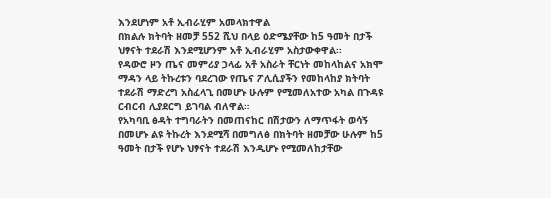እንደሆነም አቶ ኢብራሂም አመላክተዋል
በክልሉ ክትባት ዘመቻ 552 ሺህ በላይ ዕድሜያቸው ከ5 ዓመት በታች ህፃናት ተደራሽ እንደሚሆንም አቶ ኢብራሂም አስታውቀዋል፡፡
የዳውሮ ዞን ጤና መምሪያ ኃላፊ አቶ አስራት ቸርነት መከላከልና አክሞ ማዳን ላይ ትኩረቱን ባደረገው የጤና ፖሊሲያችን የመከላከያ ክትባት ተደራሽ ማድረግ አስፈላጊ በመሆኑ ሁሉም የሚመለአተው አካል በጉዳዩ ርብርብ ሊያደርግ ይገባል ብለዋል።
የአካባቢ ፅዳት ተግባራትን በመጠናከር በሽታውን ለማጥፋት ወሳኝ በመሆኑ ልዩ ትኩረት እንደሚሻ በመግለፅ በክትባት ዘመቻው ሁሉም ከ5 ዓመት በታች የሆኑ ህፃናት ተደራሽ እንዲሆኑ የሚመለከታቸው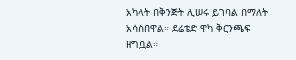አካላት በቅንጅት ሊሠሩ ይገባል በማለት አሳስበዋል። ደሬቴድ ዋካ ቅርንጫፍ ዘግቧል።